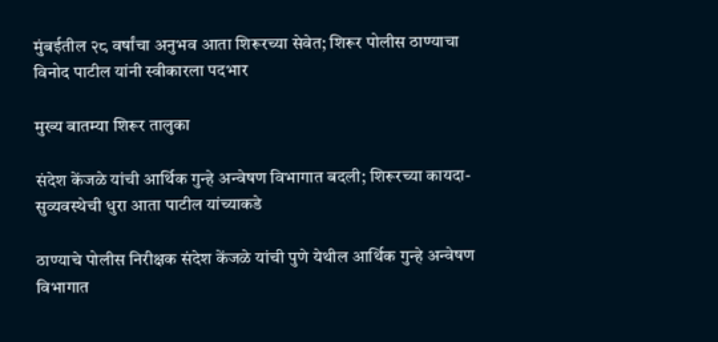मुंबईतील २८ वर्षांचा अनुभव आता शिरूरच्या सेवेत; शिरूर पोलीस ठाण्याचा विनोद पाटील यांनी स्वीकारला पदभार

मुख्य बातम्या शिरूर तालुका

संदेश केंजळे यांची आर्थिक गुन्हे अन्वेषण विभागात बदली; शिरूरच्या कायदा-सुव्यवस्थेची धुरा आता पाटील यांच्याकडे

ठाण्याचे पोलीस निरीक्षक संदेश केंजळे यांची पुणे येथील आर्थिक गुन्हे अन्वेषण विभागात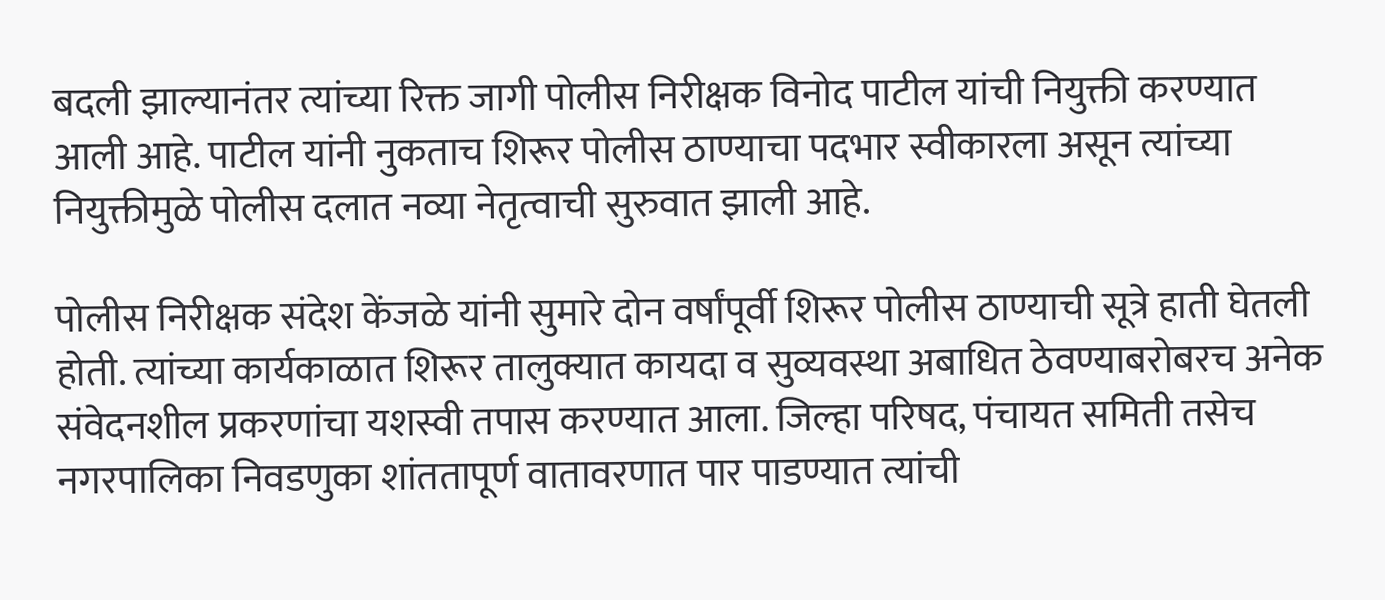बदली झाल्यानंतर त्यांच्या रिक्त जागी पोलीस निरीक्षक विनोद पाटील यांची नियुक्ती करण्यात आली आहे. पाटील यांनी नुकताच शिरूर पोलीस ठाण्याचा पदभार स्वीकारला असून त्यांच्या नियुक्तीमुळे पोलीस दलात नव्या नेतृत्वाची सुरुवात झाली आहे.

पोलीस निरीक्षक संदेश केंजळे यांनी सुमारे दोन वर्षांपूर्वी शिरूर पोलीस ठाण्याची सूत्रे हाती घेतली होती. त्यांच्या कार्यकाळात शिरूर तालुक्यात कायदा व सुव्यवस्था अबाधित ठेवण्याबरोबरच अनेक संवेदनशील प्रकरणांचा यशस्वी तपास करण्यात आला. जिल्हा परिषद, पंचायत समिती तसेच नगरपालिका निवडणुका शांततापूर्ण वातावरणात पार पाडण्यात त्यांची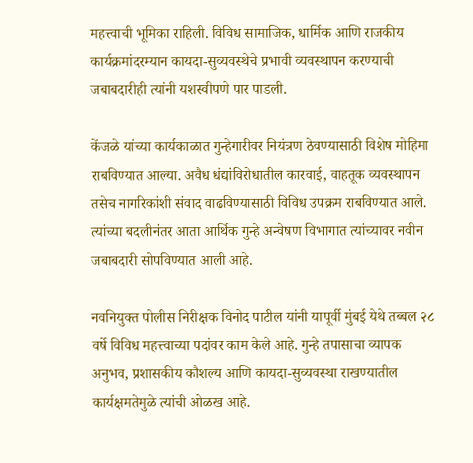महत्त्वाची भूमिका राहिली. विविध सामाजिक, धार्मिक आणि राजकीय कार्यक्रमांदरम्यान कायदा-सुव्यवस्थेचे प्रभावी व्यवस्थापन करण्याची जबाबदारीही त्यांनी यशस्वीपणे पार पाडली.

केंजळे यांच्या कार्यकाळात गुन्हेगारीवर नियंत्रण ठेवण्यासाठी विशेष मोहिमा राबविण्यात आल्या. अवैध धंद्यांविरोधातील कारवाई, वाहतूक व्यवस्थापन तसेच नागरिकांशी संवाद वाढविण्यासाठी विविध उपक्रम राबविण्यात आले. त्यांच्या बदलीनंतर आता आर्थिक गुन्हे अन्वेषण विभागात त्यांच्यावर नवीन जबाबदारी सोपविण्यात आली आहे.

नवनियुक्त पोलीस निरीक्षक विनोद पाटील यांनी यापूर्वी मुंबई येथे तब्बल २८ वर्षे विविध महत्त्वाच्या पदांवर काम केले आहे. गुन्हे तपासाचा व्यापक अनुभव, प्रशासकीय कौशल्य आणि कायदा-सुव्यवस्था राखण्यातील कार्यक्षमतेमुळे त्यांची ओळख आहे.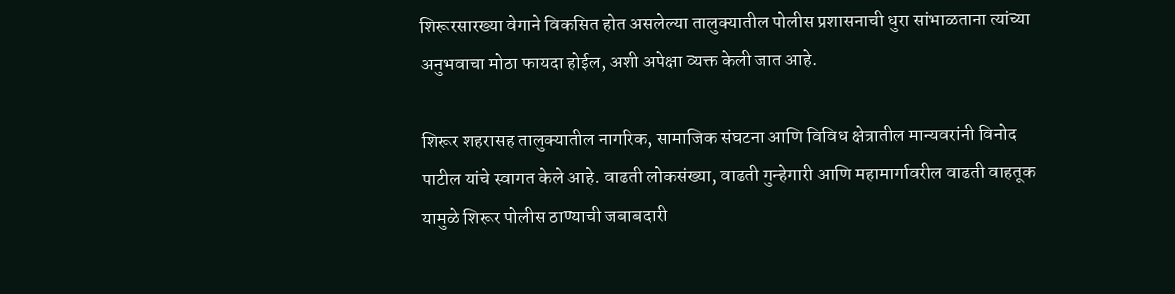शिरूरसारख्या वेगाने विकसित होत असलेल्या तालुक्यातील पोलीस प्रशासनाची धुरा सांभाळताना त्यांच्या अनुभवाचा मोठा फायदा होईल, अशी अपेक्षा व्यक्त केली जात आहे.

शिरूर शहरासह तालुक्यातील नागरिक, सामाजिक संघटना आणि विविध क्षेत्रातील मान्यवरांनी विनोद पाटील यांचे स्वागत केले आहे. वाढती लोकसंख्या, वाढती गुन्हेगारी आणि महामार्गावरील वाढती वाहतूक यामुळे शिरूर पोलीस ठाण्याची जबाबदारी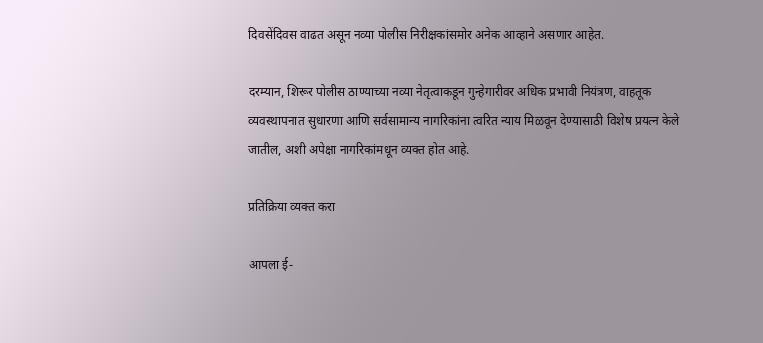दिवसेंदिवस वाढत असून नव्या पोलीस निरीक्षकांसमोर अनेक आव्हाने असणार आहेत.

दरम्यान, शिरूर पोलीस ठाण्याच्या नव्या नेतृत्वाकडून गुन्हेगारीवर अधिक प्रभावी नियंत्रण, वाहतूक व्यवस्थापनात सुधारणा आणि सर्वसामान्य नागरिकांना त्वरित न्याय मिळवून देण्यासाठी विशेष प्रयत्न केले जातील, अशी अपेक्षा नागरिकांमधून व्यक्त होत आहे.

प्रतिक्रिया व्यक्त करा

आपला ई-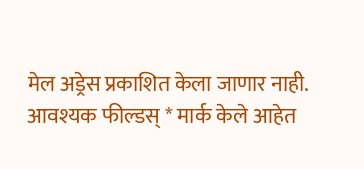मेल अड्रेस प्रकाशित केला जाणार नाही. आवश्यक फील्डस् * मार्क केले आहेत